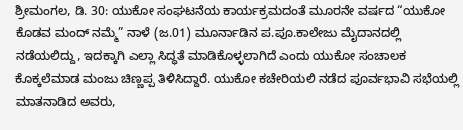ಶ್ರೀಮಂಗಲ, ಡಿ. 30: ಯುಕೋ ಸಂಘಟನೆಯ ಕಾರ್ಯಕ್ರಮದಂತೆ ಮೂರನೇ ವರ್ಷದ “ಯುಕೋ ಕೊಡವ ಮಂದ್ ನಮ್ಮೆ” ನಾಳೆ (ಜ.01) ಮೂರ್ನಾಡಿನ ಪ.ಪೂ.ಕಾಲೇಜು ಮೈದಾನದಲ್ಲಿ ನಡೆಯಲಿದ್ದು, ಇದಕ್ಕಾಗಿ ಎಲ್ಲಾ ಸಿದ್ಧತೆ ಮಾಡಿಕೊಳ್ಳಲಾಗಿದೆ ಎಂದು ಯುಕೋ ಸಂಚಾಲಕ ಕೊಕ್ಕಲೆಮಾಡ ಮಂಜು ಚಿಣ್ಣಪ್ಪ ತಿಳಿಸಿದ್ದಾರೆ. ಯುಕೋ ಕಚೇರಿಯಲಿ ನಡೆದ ಪೂರ್ವಭಾವಿ ಸಭೆಯಲ್ಲಿ ಮಾತನಾಡಿದ ಅವರು,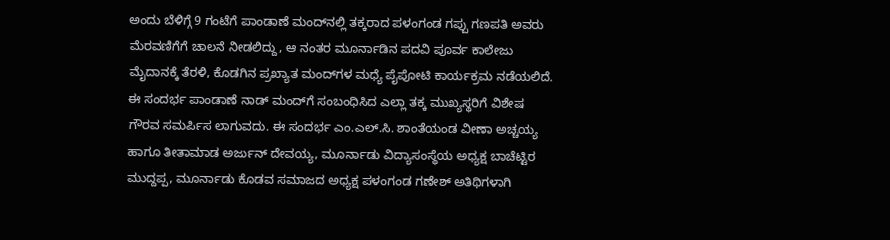ಅಂದು ಬೆಳಿಗ್ಗೆ 9 ಗಂಟೆಗೆ ಪಾಂಡಾಣೆ ಮಂದ್‍ನಲ್ಲಿ ತಕ್ಕರಾದ ಪಳಂಗಂಡ ಗಪ್ಪು ಗಣಪತಿ ಅವರು ಮೆರವಣಿಗೆಗೆ ಚಾಲನೆ ನೀಡಲಿದ್ದು, ಆ ನಂತರ ಮೂರ್ನಾಡಿನ ಪದವಿ ಪೂರ್ವ ಕಾಲೇಜು ಮೈದಾನಕ್ಕೆ ತೆರಳಿ, ಕೊಡಗಿನ ಪ್ರಖ್ಯಾತ ಮಂದ್‍ಗಳ ಮಧ್ಯೆ ಪೈಪೋಟಿ ಕಾರ್ಯಕ್ರಮ ನಡೆಯಲಿದೆ. ಈ ಸಂದರ್ಭ ಪಾಂಡಾಣೆ ನಾಡ್ ಮಂದ್‍ಗೆ ಸಂಬಂಧಿಸಿದ ಎಲ್ಲಾ ತಕ್ಕ ಮುಖ್ಯಸ್ಥರಿಗೆ ವಿಶೇಷ ಗೌರವ ಸಮರ್ಪಿಸ ಲಾಗುವದು. ಈ ಸಂದರ್ಭ ಎಂ.ಎಲ್.ಸಿ. ಶಾಂತೆಯಂಡ ವೀಣಾ ಅಚ್ಚಯ್ಯ ಹಾಗೂ ತೀತಾಮಾಡ ಅರ್ಜುನ್ ದೇವಯ್ಯ, ಮೂರ್ನಾಡು ವಿದ್ಯಾಸಂಸ್ಥೆಯ ಅಧ್ಯಕ್ಷ ಬಾಚೆಟ್ಟಿರ ಮುದ್ದಪ್ಪ, ಮೂರ್ನಾಡು ಕೊಡವ ಸಮಾಜದ ಅಧ್ಯಕ್ಷ ಪಳಂಗಂಡ ಗಣೇಶ್ ಅತಿಥಿಗಳಾಗಿ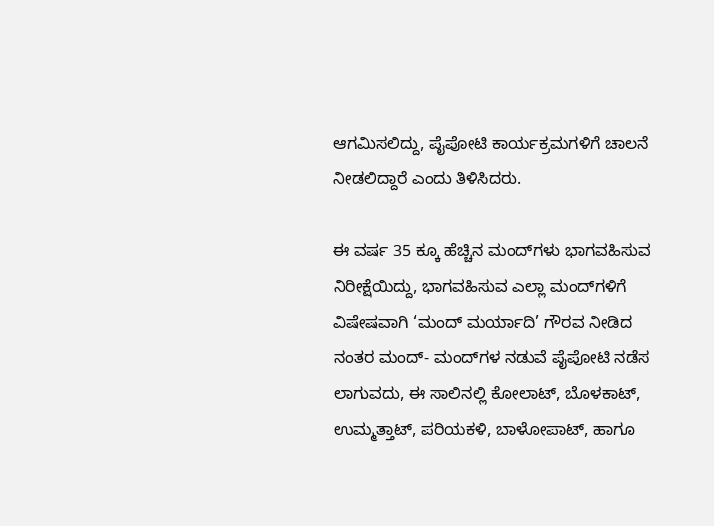ಆಗಮಿಸಲಿದ್ದು, ಪೈಪೋಟಿ ಕಾರ್ಯಕ್ರಮಗಳಿಗೆ ಚಾಲನೆ ನೀಡಲಿದ್ದಾರೆ ಎಂದು ತಿಳಿಸಿದರು.

ಈ ವರ್ಷ 35 ಕ್ಕೂ ಹೆಚ್ಚಿನ ಮಂದ್‍ಗಳು ಭಾಗವಹಿಸುವ ನಿರೀಕ್ಷೆಯಿದ್ದು, ಭಾಗವಹಿಸುವ ಎಲ್ಲಾ ಮಂದ್‍ಗಳಿಗೆ ವಿಷೇಷವಾಗಿ ‘ಮಂದ್ ಮರ್ಯಾದಿ’ ಗೌರವ ನೀಡಿದ ನಂತರ ಮಂದ್- ಮಂದ್‍ಗಳ ನಡುವೆ ಪೈಪೋಟಿ ನಡೆಸ ಲಾಗುವದು, ಈ ಸಾಲಿನಲ್ಲಿ ಕೋಲಾಟ್, ಬೊಳಕಾಟ್, ಉಮ್ಮತ್ತಾಟ್, ಪರಿಯಕಳಿ, ಬಾಳೋಪಾಟ್, ಹಾಗೂ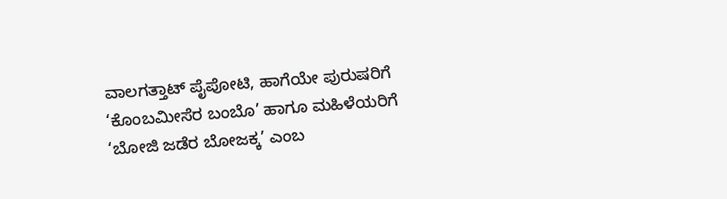ವಾಲಗತ್ತಾಟ್ ಪೈಪೋಟಿ, ಹಾಗೆಯೇ ಪುರುಷರಿಗೆ ‘ಕೊಂಬಮೀಸೆರ ಬಂಬೊ’ ಹಾಗೂ ಮಹಿಳೆಯರಿಗೆ ‘ಬೋಜಿ ಜಡೆರ ಬೋಜಕ್ಕ’ ಎಂಬ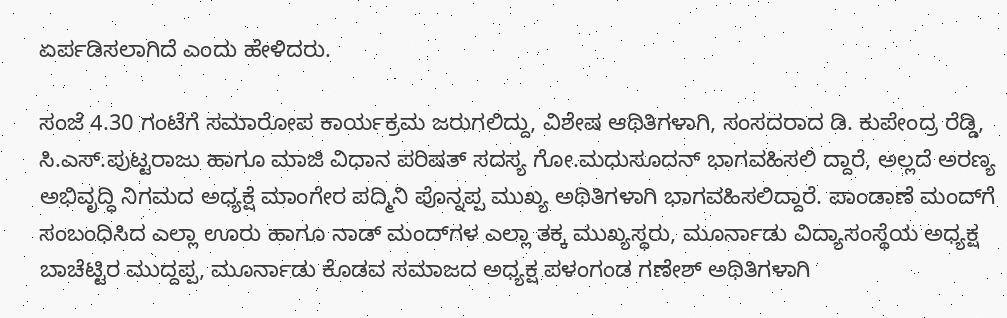ಏರ್ಪಡಿಸಲಾಗಿದೆ ಎಂದು ಹೇಳಿದರು.

ಸಂಜೆ 4.30 ಗಂಟೆಗೆ ಸಮಾರೋಪ ಕಾರ್ಯಕ್ರಮ ಜರುಗಲಿದ್ದು, ವಿಶೇಷ ಆಥಿತಿಗಳಾಗಿ, ಸಂಸದರಾದ ಡಿ. ಕುಪೇಂದ್ರ ರೆಡ್ಡಿ, ಸಿ.ಎಸ್.ಪುಟ್ಟರಾಜು ಹಾಗೂ ಮಾಜಿ ವಿಧಾನ ಪರಿಷತ್ ಸದಸ್ಯ ಗೋ.ಮಧುಸೂದನ್ ಭಾಗವಹಿಸಲಿ ದ್ದಾರೆ, ಅಲ್ಲದೆ ಅರಣ್ಯ ಅಭಿವೃದ್ಧಿ ನಿಗಮದ ಅಧ್ಯಕ್ಷೆ ಮಾಂಗೇರ ಪದ್ಮಿನಿ ಪೊನ್ನಪ್ಪ ಮುಖ್ಯ ಅಥಿತಿಗಳಾಗಿ ಭಾಗವಹಿಸಲಿದ್ದಾರೆ. ಪಾಂಡಾಣೆ ಮಂದ್‍ಗೆ ಸಂಬಂಧಿಸಿದ ಎಲ್ಲಾ ಊರು ಹಾಗೂ ನಾಡ್ ಮಂದ್‍ಗಳ ಎಲ್ಲಾ ತಕ್ಕ ಮುಖ್ಯಸ್ಥರು, ಮೂರ್ನಾಡು ವಿದ್ಯಾಸಂಸ್ಥೆಯ ಅಧ್ಯಕ್ಷ ಬಾಚೆಟ್ಟಿರ ಮುದ್ದಪ್ಪ, ಮೂರ್ನಾಡು ಕೊಡವ ಸಮಾಜದ ಅಧ್ಯಕ್ಷ ಪಳಂಗಂಡ ಗಣೇಶ್ ಅಥಿತಿಗಳಾಗಿ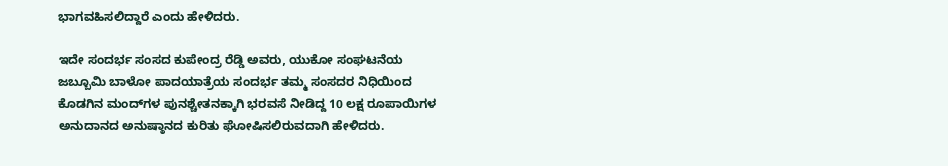ಭಾಗವಹಿಸಲಿದ್ದಾರೆ ಎಂದು ಹೇಳಿದರು.

ಇದೇ ಸಂದರ್ಭ ಸಂಸದ ಕುಪೇಂದ್ರ ರೆಡ್ಡಿ ಅವರು, ಯುಕೋ ಸಂಘಟನೆಯ ಜಬ್ಬೂಮಿ ಬಾಳೋ ಪಾದಯಾತ್ರೆಯ ಸಂದರ್ಭ ತಮ್ಮ ಸಂಸದರ ನಿಧಿಯಿಂದ ಕೊಡಗಿನ ಮಂದ್‍ಗಳ ಪುನಶ್ಚೇತನಕ್ಕಾಗಿ ಭರವಸೆ ನೀಡಿದ್ದ 10 ಲಕ್ಷ ರೂಪಾಯಿಗಳ ಅನುದಾನದ ಅನುಷ್ಠಾನದ ಕುರಿತು ಘೋಷಿಸಲಿರುವದಾಗಿ ಹೇಳಿದರು.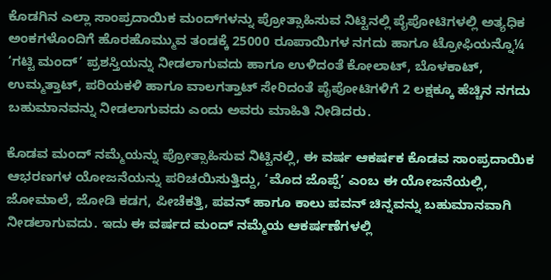ಕೊಡಗಿನ ಎಲ್ಲಾ ಸಾಂಪ್ರದಾಯಿಕ ಮಂದ್‍ಗಳನ್ನು ಪ್ರೋತ್ಸಾಹಿಸುವ ನಿಟ್ಟಿನಲ್ಲಿ ಪೈಪೋಟಿಗಳಲ್ಲಿ ಅತ್ಯಧಿಕ ಅಂಕಗಳೊಂದಿಗೆ ಹೊರಹೊಮ್ಮುವ ತಂಡಕ್ಕೆ 25000 ರೂಪಾಯಿಗಳ ನಗದು ಹಾಗೂ ಟ್ರೋಫಿಯನ್ನೊ¼ ‘ಗಟ್ಟಿ ಮಂದ್’ ಪ್ರಶಸ್ತಿಯನ್ನು ನೀಡಲಾಗುವದು ಹಾಗೂ ಉಳಿದಂತೆ ಕೋಲಾಟ್, ಬೊಳಕಾಟ್, ಉಮ್ಮತ್ತಾಟ್, ಪರಿಯಕಳಿ ಹಾಗೂ ವಾಲಗತ್ತಾಟ್ ಸೇರಿದಂತೆ ಪೈಪೋಟಿಗಳಿಗೆ 2 ಲಕ್ಷಕ್ಕೂ ಹೆಚ್ಚಿನ ನಗದು ಬಹುಮಾನವನ್ನು ನೀಡಲಾಗುವದು ಎಂದು ಅವರು ಮಾಹಿತಿ ನೀಡಿದರು.

ಕೊಡವ ಮಂದ್ ನಮ್ಮೆಯನ್ನು ಪ್ರೋತ್ಸಾಹಿಸುವ ನಿಟ್ಟಿನಲ್ಲಿ, ಈ ವರ್ಷ ಆಕರ್ಷಕ ಕೊಡವ ಸಾಂಪ್ರದಾಯಿಕ ಆಭರಣಗಳ ಯೋಜನೆಯನ್ನು ಪರಿಚಯಿಸುತ್ತಿದ್ದು, ‘ಮೊದ ಜೊಪ್ಪೆ’ ಎಂಬ ಈ ಯೋಜನೆಯಲ್ಲಿ, ಜೋಮಾಲೆ, ಜೋಡಿ ಕಡಗ, ಪೀಚೆಕತ್ತಿ, ಪವನ್ ಹಾಗೂ ಕಾಲು ಪವನ್ ಚಿನ್ನವನ್ನು ಬಹುಮಾನವಾಗಿ ನೀಡಲಾಗುವದು. ಇದು ಈ ವರ್ಷದ ಮಂದ್ ನಮ್ಮೆಯ ಆಕರ್ಷಣೆಗಳಲ್ಲಿ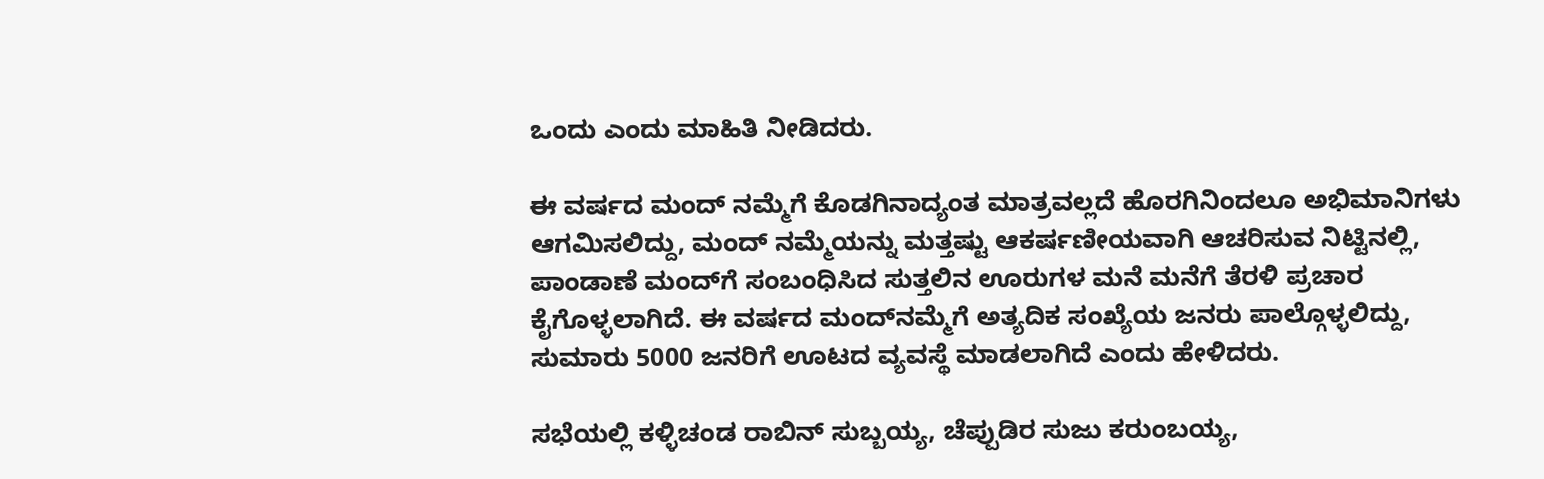ಒಂದು ಎಂದು ಮಾಹಿತಿ ನೀಡಿದರು.

ಈ ವರ್ಷದ ಮಂದ್ ನಮ್ಮೆಗೆ ಕೊಡಗಿನಾದ್ಯಂತ ಮಾತ್ರವಲ್ಲದೆ ಹೊರಗಿನಿಂದಲೂ ಅಭಿಮಾನಿಗಳು ಆಗಮಿಸಲಿದ್ದು, ಮಂದ್ ನಮ್ಮೆಯನ್ನು ಮತ್ತಷ್ಟು ಆಕರ್ಷಣೀಯವಾಗಿ ಆಚರಿಸುವ ನಿಟ್ಟಿನಲ್ಲಿ, ಪಾಂಡಾಣೆ ಮಂದ್‍ಗೆ ಸಂಬಂಧಿಸಿದ ಸುತ್ತಲಿನ ಊರುಗಳ ಮನೆ ಮನೆಗೆ ತೆರಳಿ ಪ್ರಚಾರ ಕೈಗೊಳ್ಳಲಾಗಿದೆ. ಈ ವರ್ಷದ ಮಂದ್‍ನಮ್ಮೆಗೆ ಅತ್ಯದಿಕ ಸಂಖ್ಯೆಯ ಜನರು ಪಾಲ್ಗೊಳ್ಳಲಿದ್ದು, ಸುಮಾರು 5000 ಜನರಿಗೆ ಊಟದ ವ್ಯವಸ್ಥೆ ಮಾಡಲಾಗಿದೆ ಎಂದು ಹೇಳಿದರು.

ಸಭೆಯಲ್ಲಿ ಕಳ್ಳಿಚಂಡ ರಾಬಿನ್ ಸುಬ್ಬಯ್ಯ, ಚೆಪ್ಪುಡಿರ ಸುಜು ಕರುಂಬಯ್ಯ,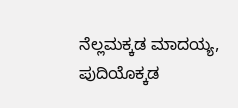ನೆಲ್ಲಮಕ್ಕಡ ಮಾದಯ್ಯ, ಪುದಿಯೊಕ್ಕಡ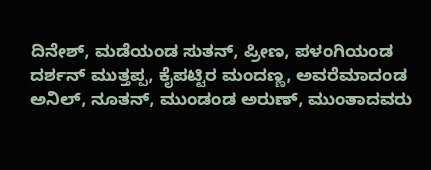ದಿನೇಶ್, ಮಡೆಯಂಡ ಸುತನ್, ಪ್ರೀಣ, ಪಳಂಗಿಯಂಡ ದರ್ಶನ್ ಮುತ್ತಪ್ಪ, ಕೈಪಟ್ಟಿರ ಮಂದಣ್ಣ, ಅವರೆಮಾದಂಡ ಅನಿಲ್, ನೂತನ್, ಮುಂಡಂಡ ಅರುಣ್, ಮುಂತಾದವರು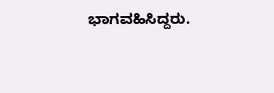ಭಾಗವಹಿಸಿದ್ದರು.